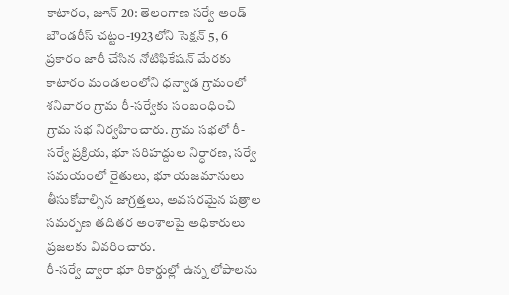కాటారం, జూన్ 20: తెలంగాణ సర్వే అండ్ బౌండరీస్ చట్టం-1923లోని సెక్షన్ 5, 6 ప్రకారం జారీ చేసిన నోటిఫికేషన్ మేరకు కాటారం మండలంలోని ధన్వాడ గ్రామంలో శనివారం గ్రామ రీ-సర్వేకు సంబంధించి గ్రామ సభ నిర్వహించారు. గ్రామ సభలో రీ-సర్వే ప్రక్రియ, భూ సరిహద్దుల నిర్ధారణ, సర్వే సమయంలో రైతులు, భూ యజమానులు తీసుకోవాల్సిన జాగ్రత్తలు, అవసరమైన పత్రాల సమర్పణ తదితర అంశాలపై అధికారులు ప్రజలకు వివరించారు.
రీ-సర్వే ద్వారా భూ రికార్డుల్లో ఉన్న లోపాలను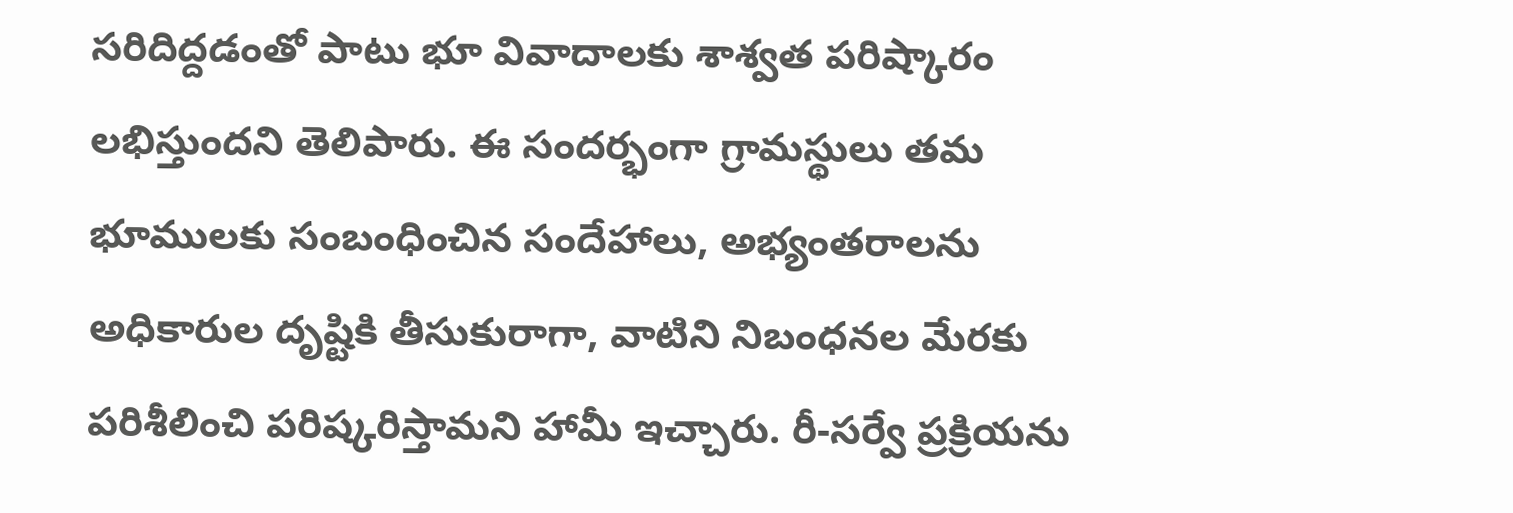సరిదిద్దడంతో పాటు భూ వివాదాలకు శాశ్వత పరిష్కారం లభిస్తుందని తెలిపారు. ఈ సందర్భంగా గ్రామస్థులు తమ భూములకు సంబంధించిన సందేహాలు, అభ్యంతరాలను అధికారుల దృష్టికి తీసుకురాగా, వాటిని నిబంధనల మేరకు పరిశీలించి పరిష్కరిస్తామని హామీ ఇచ్చారు. రీ-సర్వే ప్రక్రియను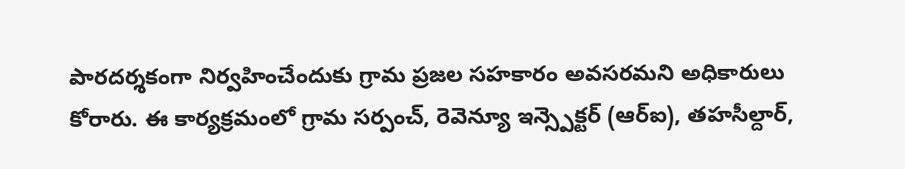పారదర్శకంగా నిర్వహించేందుకు గ్రామ ప్రజల సహకారం అవసరమని అధికారులు కోరారు. ఈ కార్యక్రమంలో గ్రామ సర్పంచ్, రెవెన్యూ ఇన్స్పెక్టర్ (ఆర్ఐ), తహసీల్దార్,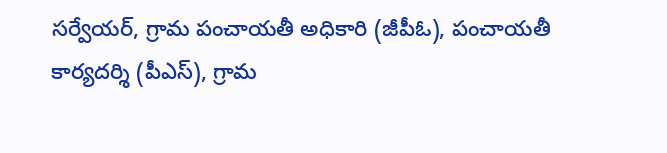సర్వేయర్, గ్రామ పంచాయతీ అధికారి (జీపీఓ), పంచాయతీ కార్యదర్శి (పీఎస్), గ్రామ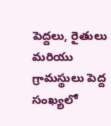పెద్దలు, రైతులు మరియు గ్రామస్థులు పెద్ద సంఖ్యలో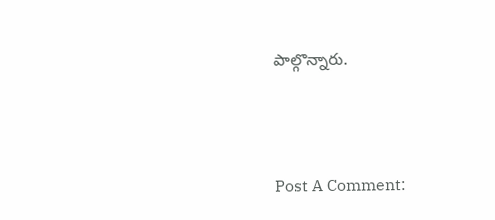పాల్గొన్నారు.




Post A Comment: